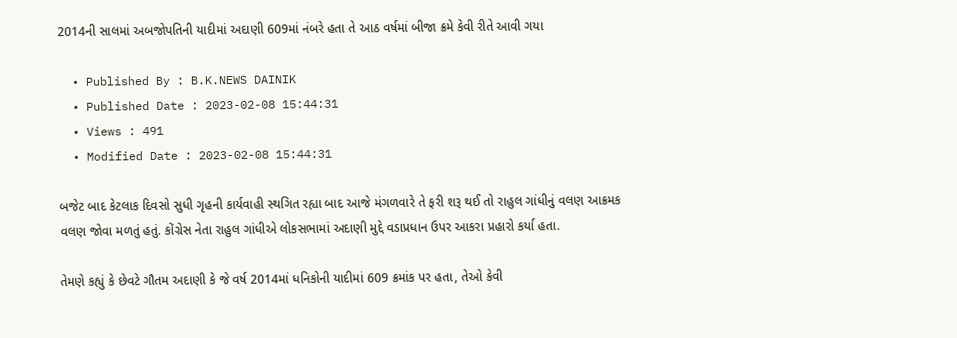2014ની સાલમાં અબજોપતિની યાદીમાં અદાણી 609માં નંબરે હતા તે આઠ વર્ષમાં બીજા ક્રમે કેવી રીતે આવી ગયા

  • Published By : B.K.NEWS DAINIK
  • Published Date : 2023-02-08 15:44:31
  • Views : 491
  • Modified Date : 2023-02-08 15:44:31

બજેટ બાદ કેટલાક દિવસો સુધી ગૃહની કાર્યવાહી સ્થગિત રહ્યા બાદ આજે મંગળવારે તે ફરી શરૂ થઈ તો રાહુલ ગાંધીનું વલણ આક્રમક વલણ જોવા મળતું હતું. કોંગ્રેસ નેતા રાહુલ ગાંધીએ લોકસભામાં અદાણી મુદ્દે વડાપ્રધાન ઉપર આકરા પ્રહારો કર્યા હતા.

તેમણે કહ્યું કે છેવટે ગૌતમ અદાણી કે જે વર્ષ 2014માં ધનિકોની યાદીમાં 609 ક્રમાંક પર હતા, તેઓ કેવી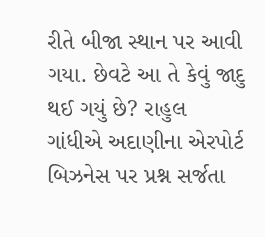રીતે બીજા સ્થાન પર આવી ગયા. છેવટે આ તે કેવું જાદુ થઈ ગયું છે? રાહુલ ગાંધીએ અદાણીના એરપોર્ટ બિઝનેસ પર પ્રશ્ન સર્જતા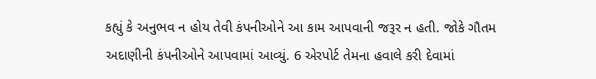કહ્યું કે અનુભવ ન હોય તેવી કંપનીઓને આ કામ આપવાની જરૂર ન હતી. જોકે ગૌતમ અદાણીની કંપનીઓને આપવામાં આવ્યું. 6 એરપોર્ટ તેમના હવાલે કરી દેવામાં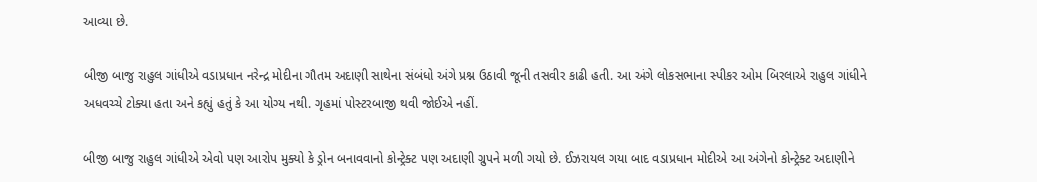આવ્યા છે.

બીજી બાજુ રાહુલ ગાંધીએ વડાપ્રધાન નરેન્દ્ર મોદીના ગૌતમ અદાણી સાથેના સંબંધો અંગે પ્રશ્ન ઉઠાવી જૂની તસવીર કાઢી હતી. આ અંગે લોકસભાના સ્પીકર ઓમ બિરલાએ રાહુલ ગાંધીને અધવચ્ચે ટોક્યા હતા અને કહ્યું હતું કે આ યોગ્ય નથી. ગૃહમાં પોસ્ટરબાજી થવી જોઈએ નહીં.

બીજી બાજુ રાહુલ ગાંધીએ એવો પણ આરોપ મુક્યો કે ડ્રોન બનાવવાનો કોન્ટ્રેક્ટ પણ અદાણી ગ્રુપને મળી ગયો છે. ઈઝરાયલ ગયા બાદ વડાપ્રધાન મોદીએ આ અંગેનો કોન્ટ્રેક્ટ અદાણીને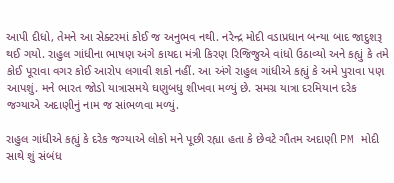આપી દીધો, તેમને આ સેક્ટરમાં કોઈ જ અનુભવ નથી. નરેન્દ્ર મોદી વડાપ્રધાન બન્યા બાદ જાદુશરૂ થઈ ગયો. રાહુલ ગાંધીના ભાષણ અંગે કાયદા મંત્રી કિરણ રિજિજુએ વાંધો ઉઠાવ્યો અને કહ્યું કે તમે કોઈ પૂરાવા વગર કોઈ આરોપ લગાવી શકો નહીં. આ અંગે રાહુલ ગાંધીએ કહ્યું કે અમે પુરાવા પણ આપશું. મને ભારત જોડો યાત્રાસમયે ઘણુબધુ શીખવા મળ્યું છે. સમગ્ર યાત્રા દરમિયાન દરેક જગ્યાએ અદાણીનું નામ જ સાંભળવા મળ્યું.

રાહુલ ગાંધીએ કહ્યું કે દરેક જગ્યાએ લોકો મને પૂછી રહ્યા હતા કે છેવટે ગૌતમ અદાણી PM મોદી સાથે શું સંબંધ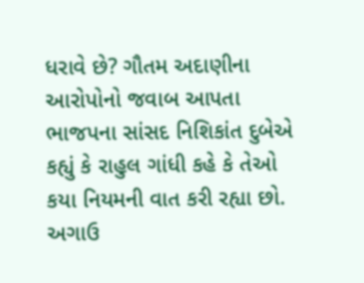ધરાવે છે? ગૌતમ અદાણીના આરોપોનો જવાબ આપતા ભાજપના સાંસદ નિશિકાંત દુબેએ કહ્યું કે રાહુલ ગાંધી કહે કે તેઓ કયા નિયમની વાત કરી રહ્યા છો. અગાઉ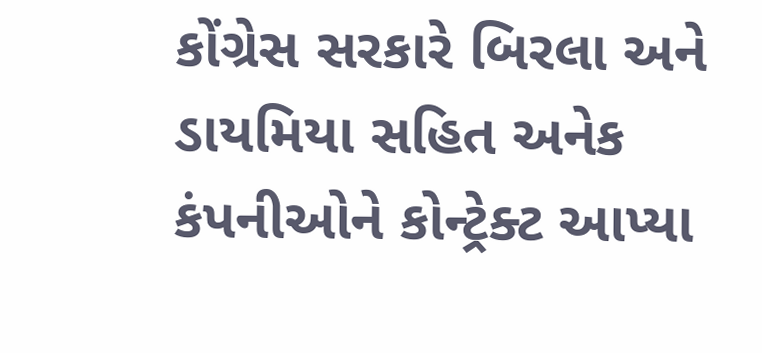કોંગ્રેસ સરકારે બિરલા અને ડાયમિયા સહિત અનેક કંપનીઓને કોન્ટ્રેક્ટ આપ્યા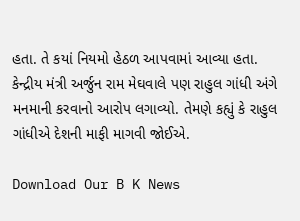હતા. તે કયાં નિયમો હેઠળ આપવામાં આવ્યા હતા. કેન્દ્રીય મંત્રી અર્જુન રામ મેઘવાલે પણ રાહુલ ગાંધી અંગે મનમાની કરવાનો આરોપ લગાવ્યો. તેમણે કહ્યું કે રાહુલ ગાંધીએ દેશની માફી માગવી જોઈએ.

Download Our B K News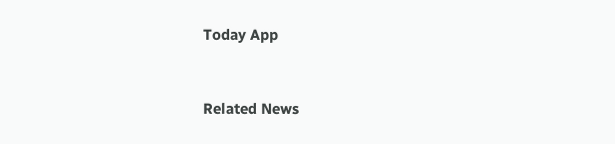Today App



Related News